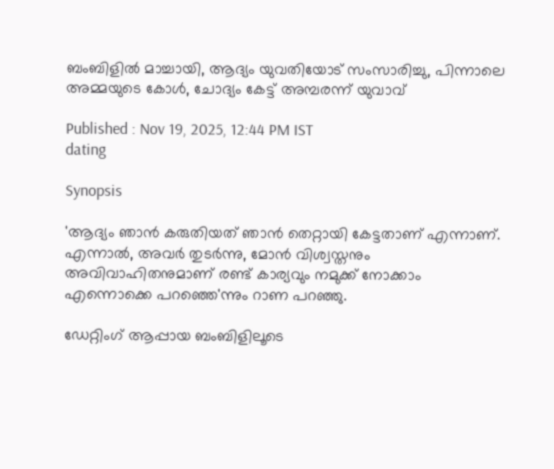ബംബിളിൽ മാച്ചായി, ആദ്യം യുവതിയോട് സംസാരിച്ചു, പിന്നാലെ അമ്മയുടെ കോൾ, ചോദ്യം കേട്ട് അമ്പരന്ന് യുവാവ്

Published : Nov 19, 2025, 12:44 PM IST
dating

Synopsis

'ആദ്യം ഞാൻ കരുതിയത് ഞാൻ തെറ്റായി കേട്ടതാണ് എന്നാണ്. എന്നാൽ, അവർ തുടർന്നു, മോൻ വിശ്വസ്തനും അവിവാഹിതനുമാണ് രണ്ട് കാര്യവും നമുക്ക് നോക്കാം എന്നൊക്കെ പറഞ്ഞെ'ന്നും റാണ പറഞ്ഞു.

ഡേറ്റിംഗ് ആപ്പായ ബംബിളിലൂടെ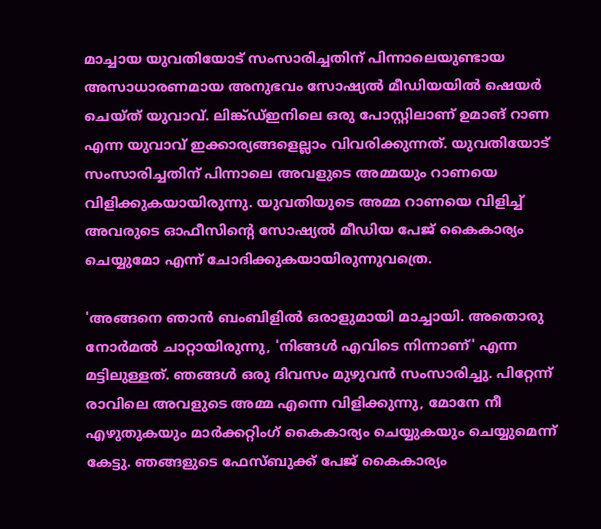മാച്ചായ യുവതിയോട് സംസാരിച്ചതിന് പിന്നാലെയുണ്ടായ അസാധാരണമായ അനുഭവം സോഷ്യൽ മീഡിയയിൽ ഷെയർ ചെയ്ത് യുവാവ്. ലിങ്ക്ഡ്ഇനിലെ ഒരു പോസ്റ്റിലാണ് ഉമാങ് റാണ എന്ന യുവാവ് ഇക്കാര്യങ്ങളെല്ലാം വിവരിക്കുന്നത്. യുവതിയോട് സംസാരിച്ചതിന് പിന്നാലെ അവളുടെ അമ്മയും റാണയെ വിളിക്കുകയായിരുന്നു. യുവതിയുടെ അമ്മ റാണയെ വിളിച്ച് അവരുടെ ഓഫീസിന്റെ സോഷ്യൽ മീഡിയ പേജ് കൈകാര്യം ചെയ്യുമോ എന്ന് ചോദിക്കുകയായിരുന്നുവത്രെ.

'അങ്ങനെ ഞാൻ ബംബിളിൽ ഒരാളുമായി മാച്ചായി. അതൊരു നോർമൽ ചാറ്റായിരുന്നു, 'നിങ്ങൾ എവിടെ നിന്നാണ്' എന്ന മട്ടിലുള്ളത്. ഞങ്ങൾ ഒരു ദിവസം മുഴുവൻ സംസാരിച്ചു. പിറ്റേന്ന് രാവിലെ അവളുടെ അമ്മ എന്നെ വിളിക്കുന്നു, മോനേ നീ എഴുതുകയും മാർക്കറ്റിംഗ് കൈകാര്യം ചെയ്യുകയും ചെയ്യുമെന്ന് കേട്ടു. ഞങ്ങളുടെ ഫേസ്ബുക്ക് പേജ് കൈകാര്യം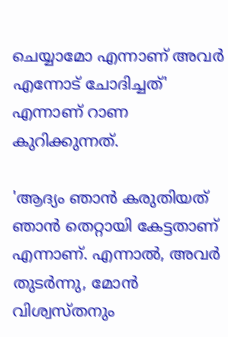ചെയ്യാമോ എന്നാണ് അവർ എന്നോട് ചോദിച്ചത്' എന്നാണ് റാണ കുറിക്കുന്നത്.

'ആദ്യം ഞാൻ കരുതിയത് ഞാൻ തെറ്റായി കേട്ടതാണ് എന്നാണ്. എന്നാൽ, അവർ തുടർന്നു, മോൻ വിശ്വസ്തനും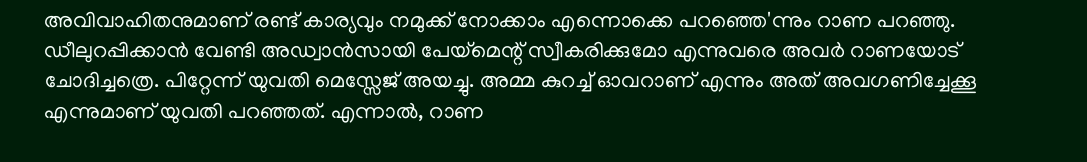അവിവാഹിതനുമാണ് രണ്ട് കാര്യവും നമുക്ക് നോക്കാം എന്നൊക്കെ പറഞ്ഞെ'ന്നും റാണ പറഞ്ഞു. ഡീലുറപ്പിക്കാൻ വേണ്ടി അഡ്വാൻസായി പേയ്മെന്റ് സ്വീകരിക്കുമോ എന്നുവരെ അവർ റാണയോട് ചോദിച്ചത്രെ. പിറ്റേന്ന് യുവതി മെസ്സേജ് അയച്ചു. അമ്മ കുറച്ച് ഓവറാണ് എന്നും അത് അവഗണിച്ചേക്കൂ എന്നുമാണ് യുവതി പറഞ്ഞത്. എന്നാൽ, റാണ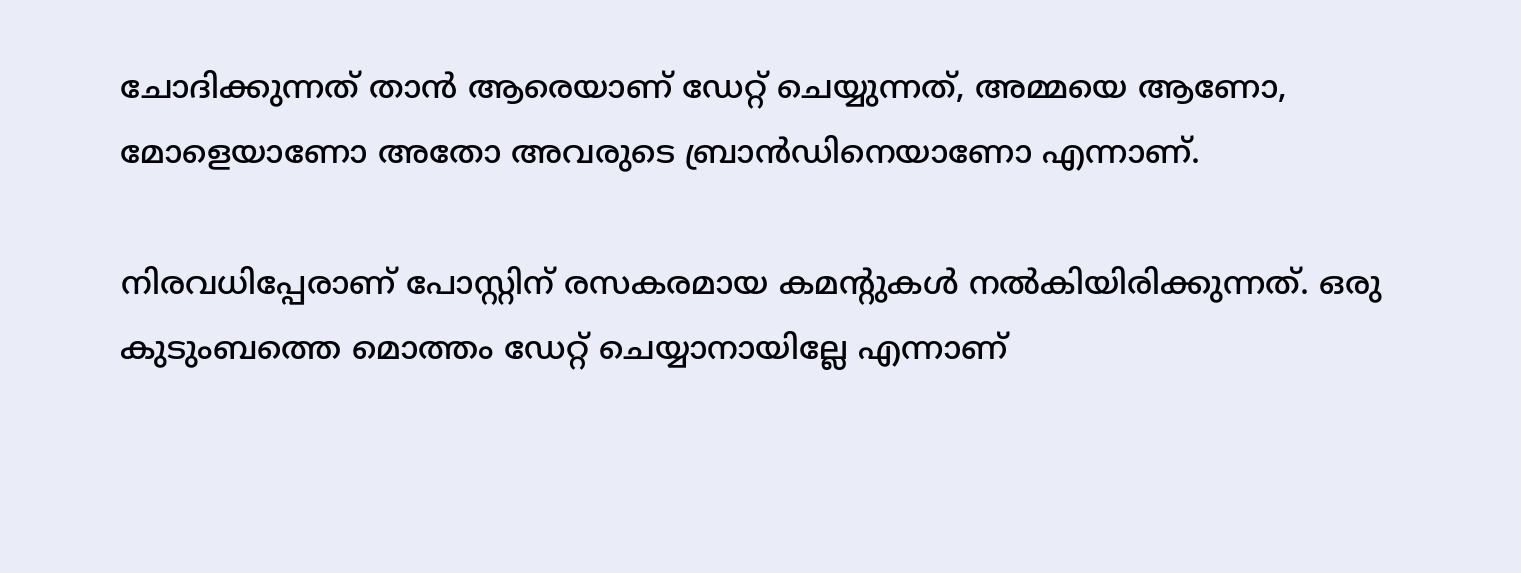ചോദിക്കുന്നത് താൻ ആരെയാണ് ഡേറ്റ് ചെയ്യുന്നത്, അമ്മയെ ആണോ, മോളെയാണോ അതോ അവരുടെ ബ്രാൻഡിനെയാണോ എന്നാണ്.

നിരവധിപ്പേരാണ് പോസ്റ്റിന് രസകരമായ കമന്റുകൾ നൽകിയിരിക്കുന്നത്. ഒരു കുടുംബത്തെ മൊത്തം ഡേറ്റ് ചെയ്യാനായില്ലേ എന്നാണ്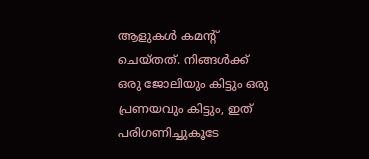ആളുകൾ കമന്റ് ചെയ്തത്. നിങ്ങൾക്ക് ഒരു ജോലിയും കിട്ടും ഒരു പ്രണയവും കിട്ടും, ഇത് പരിഗണിച്ചുകൂടേ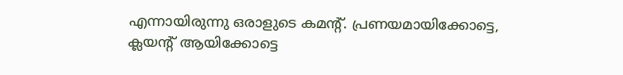എന്നായിരുന്നു ഒരാളുടെ കമന്റ്. പ്രണയമായിക്കോട്ടെ, ക്ലയന്റ് ആയിക്കോട്ടെ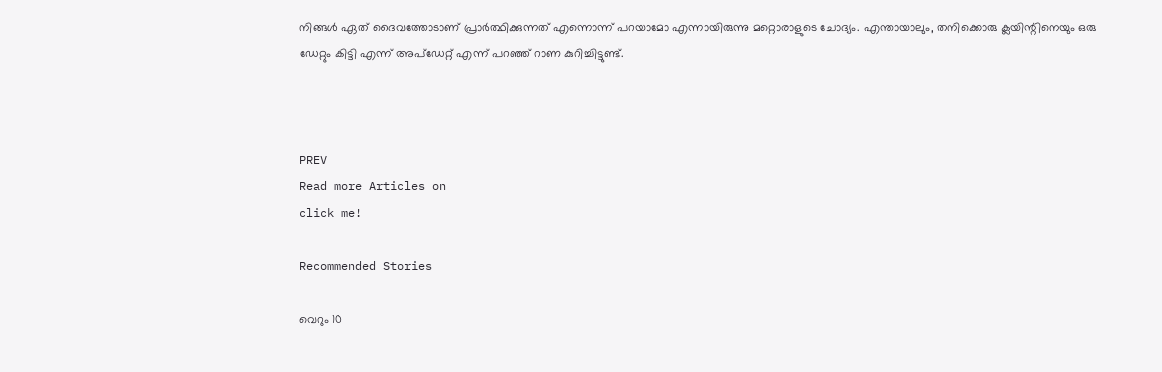നിങ്ങൾ ഏത് ദൈവത്തോടാണ് പ്രാർത്ഥിക്കുന്നത് എന്നൊന്ന് പറയാമോ എന്നായിരുന്നു മറ്റൊരാളുടെ ചോദ്യം. എന്തായാലും, തനിക്കൊരു ക്ലയിന്റിനെയും ഒരു ഡേറ്റും കിട്ടി എന്ന് അപ്ഡേറ്റ് എന്ന് പറഞ്ഞ് റാണ കുറിച്ചിട്ടുണ്ട്.



PREV
Read more Articles on
click me!

Recommended Stories

വെറും 10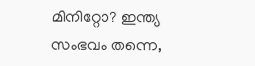മിനിറ്റോ? ഇന്ത്യ സംഭവം തന്നെ,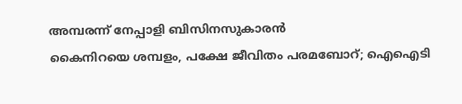അമ്പരന്ന് നേപ്പാളി ബിസിനസുകാരൻ
കൈനിറയെ ശമ്പളം, പക്ഷേ ജീവിതം പരമബോറ്; ഐഐടി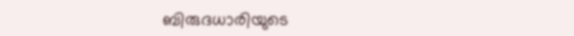ബിരുദധാരിയുടെ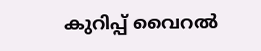കുറിപ്പ് വൈറൽ